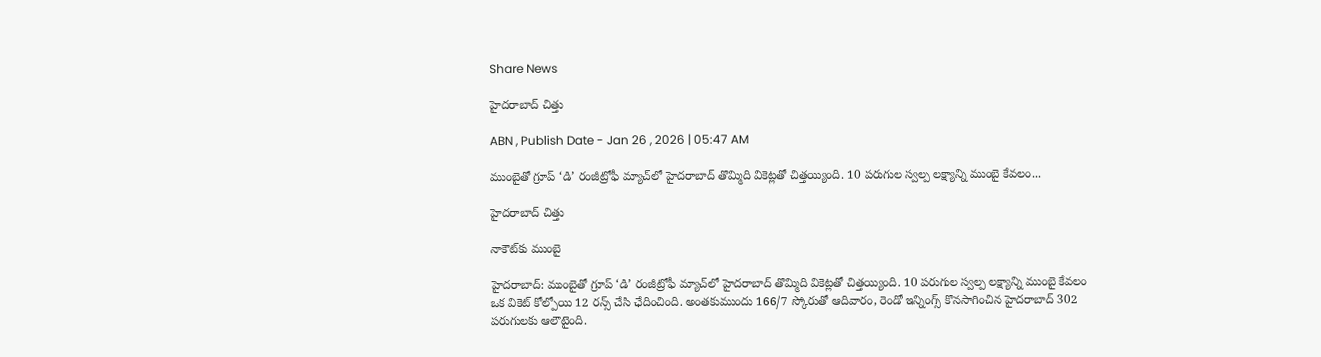Share News

హైదరాబాద్‌ చిత్తు

ABN , Publish Date - Jan 26 , 2026 | 05:47 AM

ముంబైతో గ్రూప్‌ ‘డి’ రంజీట్రోఫీ మ్యాచ్‌లో హైదరాబాద్‌ తొమ్మిది వికెట్లతో చిత్తయ్యింది. 10 పరుగుల స్వల్ప లక్ష్యాన్ని ముంబై కేవలం...

హైదరాబాద్‌ చిత్తు

నాకౌట్‌కు ముంబై

హైదరాబాద్‌: ముంబైతో గ్రూప్‌ ‘డి’ రంజీట్రోఫీ మ్యాచ్‌లో హైదరాబాద్‌ తొమ్మిది వికెట్లతో చిత్తయ్యింది. 10 పరుగుల స్వల్ప లక్ష్యాన్ని ముంబై కేవలం ఒక వికెట్‌ కోల్పోయి 12 రన్స్‌ చేసి ఛేదించింది. అంతకుముందు 166/7 స్కోరుతో ఆదివారం, రెండో ఇన్నింగ్స్‌ కొనసాగించిన హైదరాబాద్‌ 302 పరుగులకు ఆలౌటైంది.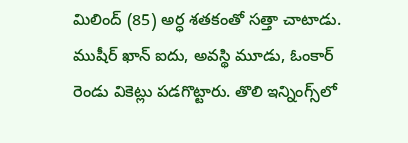మిలింద్‌ (85) అర్ధ శతకంతో సత్తా చాటాడు. ముషీర్‌ ఖాన్‌ ఐదు, అవస్థి మూడు, ఓంకార్‌ రెండు వికెట్లు పడగొట్టారు. తొలి ఇన్నింగ్స్‌లో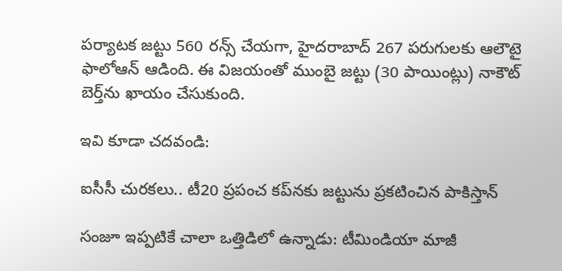పర్యాటక జట్టు 560 రన్స్‌ చేయగా, హైదరాబాద్‌ 267 పరుగులకు ఆలౌటై ఫాలోఆన్‌ ఆడింది. ఈ విజయంతో ముంబై జట్టు (30 పాయింట్లు) నాకౌట్‌ బెర్త్‌ను ఖాయం చేసుకుంది.

ఇవి కూడా చదవండి:

ఐసీసీ చురకలు.. టీ20 ప్రపంచ కప్‌నకు జట్టును ప్రకటించిన పాకిస్తాన్

సంజూ ఇప్పటికే చాలా ఒత్తిడిలో ఉన్నాడు: టీమిండియా మాజీ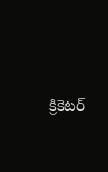క్రికెటర్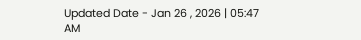Updated Date - Jan 26 , 2026 | 05:47 AM